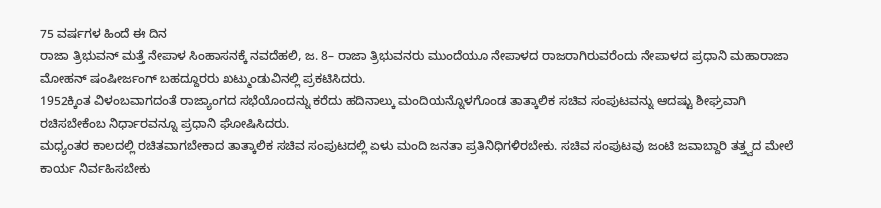75 ವರ್ಷಗಳ ಹಿಂದೆ ಈ ದಿನ
ರಾಜಾ ತ್ರಿಭುವನ್ ಮತ್ತೆ ನೇಪಾಳ ಸಿಂಹಾಸನಕ್ಕೆ ನವದೆಹಲಿ, ಜ. 8– ರಾಜಾ ತ್ರಿಭುವನರು ಮುಂದೆಯೂ ನೇಪಾಳದ ರಾಜರಾಗಿರುವರೆಂದು ನೇಪಾಳದ ಪ್ರಧಾನಿ ಮಹಾರಾಜಾ ಮೋಹನ್ ಷಂಷೀರ್ಜಂಗ್ ಬಹದ್ದೂರರು ಖಟ್ಮುಂಡುವಿನಲ್ಲಿ ಪ್ರಕಟಿಸಿದರು.
1952ಕ್ಕಿಂತ ವಿಳಂಬವಾಗದಂತೆ ರಾಜ್ಯಾಂಗದ ಸಭೆಯೊಂದನ್ನು ಕರೆದು ಹದಿನಾಲ್ಕು ಮಂದಿಯನ್ನೊಳಗೊಂಡ ತಾತ್ಕಾಲಿಕ ಸಚಿವ ಸಂಪುಟವನ್ನು ಆದಷ್ಟು ಶೀಘ್ರವಾಗಿ ರಚಿಸಬೇಕೆಂಬ ನಿರ್ಧಾರವನ್ನೂ ಪ್ರಧಾನಿ ಘೋಷಿಸಿದರು.
ಮಧ್ಯಂತರ ಕಾಲದಲ್ಲಿ ರಚಿತವಾಗಬೇಕಾದ ತಾತ್ಕಾಲಿಕ ಸಚಿವ ಸಂಪುಟದಲ್ಲಿ ಏಳು ಮಂದಿ ಜನತಾ ಪ್ರತಿನಿಧಿಗಳಿರಬೇಕು. ಸಚಿವ ಸಂಪುಟವು ಜಂಟಿ ಜವಾಬ್ದಾರಿ ತತ್ತ್ವದ ಮೇಲೆ ಕಾರ್ಯ ನಿರ್ವಹಿಸಬೇಕು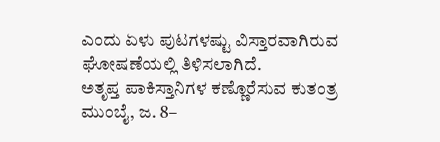ಎಂದು ಏಳು ಪುಟಗಳಷ್ಟು ವಿಸ್ತಾರವಾಗಿರುವ ಘೋಷಣೆಯಲ್ಲಿ ತಿಳಿಸಲಾಗಿದೆ.
ಅತೃಪ್ತ ಪಾಕಿಸ್ತಾನಿಗಳ ಕಣ್ಣೊರೆಸುವ ಕುತಂತ್ರ
ಮುಂಬೈ, ಜ. 8–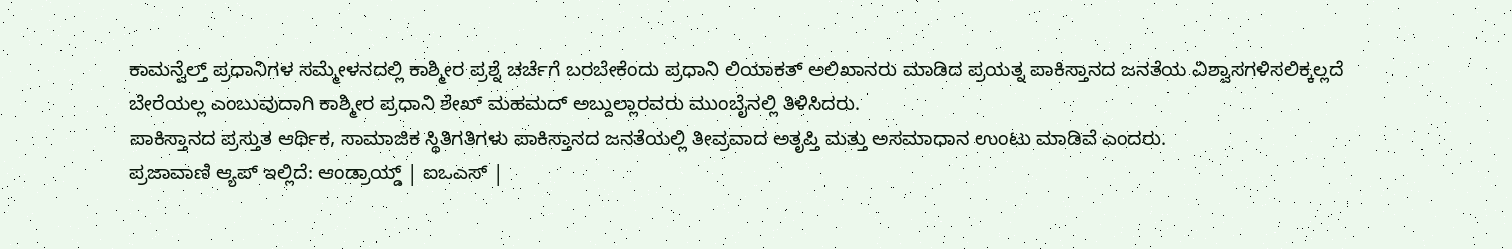ಕಾಮನ್ವೆಲ್ತ್ ಪ್ರಧಾನಿಗಳ ಸಮ್ಮೇಳನದಲ್ಲಿ ಕಾಶ್ಮೀರ ಪ್ರಶ್ನೆ ಚರ್ಚೆಗೆ ಬರಬೇಕೆಂದು ಪ್ರಧಾನಿ ಲಿಯಾಕತ್ ಅಲಿಖಾನರು ಮಾಡಿದ ಪ್ರಯತ್ನ ಪಾಕಿಸ್ತಾನದ ಜನತೆಯ ವಿಶ್ವಾಸಗಳಿಸಲಿಕ್ಕಲ್ಲದೆ ಬೇರೆಯಲ್ಲ ಎಂಬುವುದಾಗಿ ಕಾಶ್ಮೀರ ಪ್ರಧಾನಿ ಶೇಖ್ ಮಹಮದ್ ಅಬ್ದುಲ್ಲಾರವರು ಮುಂಬೈನಲ್ಲಿ ತಿಳಿಸಿದರು.
ಪಾಕಿಸ್ತಾನದ ಪ್ರಸ್ತುತ ಆರ್ಥಿಕ, ಸಾಮಾಜಿಕ ಸ್ಥಿತಿಗತಿಗಳು ಪಾಕಿಸ್ತಾನದ ಜನತೆಯಲ್ಲಿ ತೀವ್ರವಾದ ಅತೃಪ್ತಿ ಮತ್ತು ಅಸಮಾಧಾನ ಉಂಟು ಮಾಡಿವೆ ಎಂದರು.
ಪ್ರಜಾವಾಣಿ ಆ್ಯಪ್ ಇಲ್ಲಿದೆ: ಆಂಡ್ರಾಯ್ಡ್ | ಐಒಎಸ್ |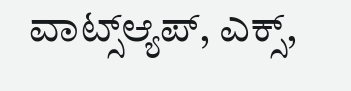ವಾಟ್ಸ್ಆ್ಯಪ್, ಎಕ್ಸ್,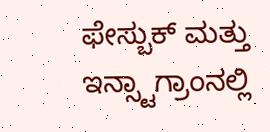ಫೇಸ್ಬುಕ್ ಮತ್ತು ಇನ್ಸ್ಟಾಗ್ರಾಂನಲ್ಲಿ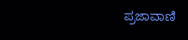ಪ್ರಜಾವಾಣಿ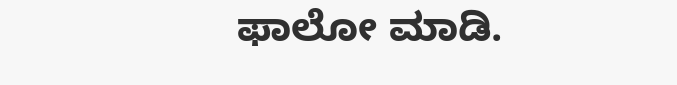ಫಾಲೋ ಮಾಡಿ.